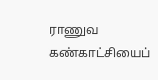ராணுவ கண்காட்சியைப்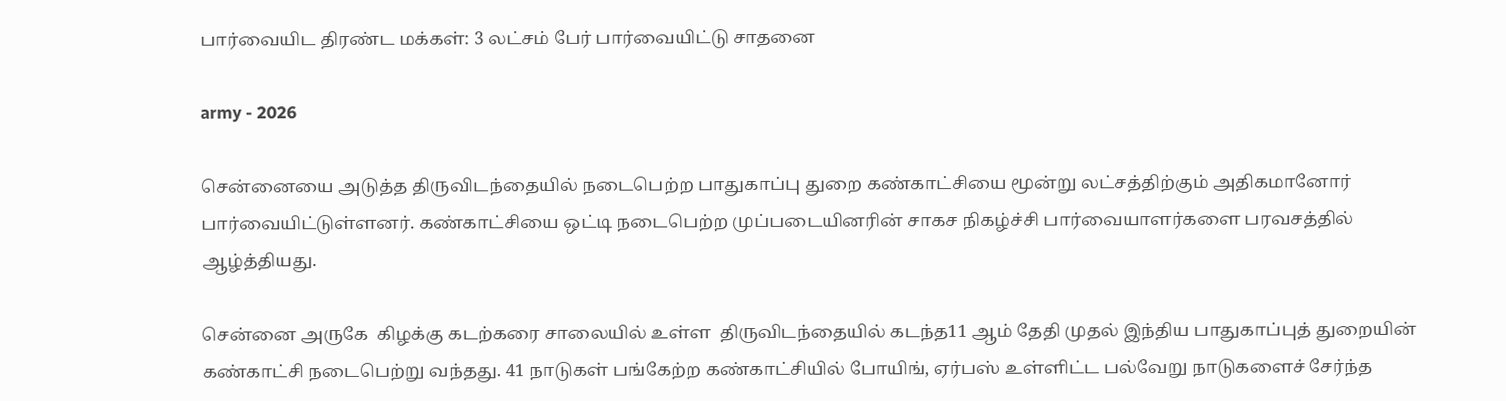பார்வையிட திரண்ட மக்கள்: 3 லட்சம் பேர் பார்வையிட்டு சாதனை

army - 2026

சென்னையை அடுத்த திருவிடந்தையில் நடைபெற்ற பாதுகாப்பு துறை கண்காட்சியை மூன்று லட்சத்திற்கும் அதிகமானோர் பார்வையிட்டுள்ளனர். கண்காட்சியை ஒட்டி நடைபெற்ற முப்படையினரின் சாகச நிகழ்ச்சி பார்வையாளர்களை பரவசத்தில் ஆழ்த்தியது.

சென்னை அருகே  கிழக்கு கடற்கரை சாலையில் உள்ள  திருவிடந்தையில் கடந்த11 ஆம் தேதி முதல் இந்திய பாதுகாப்புத் துறையின் கண்காட்சி நடைபெற்று வந்தது. 41 நாடுகள் பங்கேற்ற கண்காட்சியில் போயிங், ஏர்பஸ் உள்ளிட்ட பல்வேறு நாடுகளைச் சேர்ந்த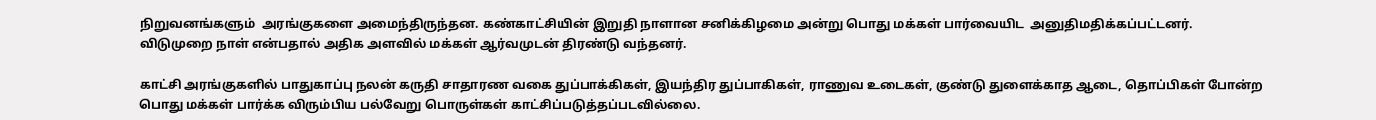நிறுவனங்களும்  அரங்குகளை அமைந்திருந்தன. கண்காட்சியின் இறுதி நாளான சனிக்கிழமை அன்று பொது மக்கள் பார்வையிட  அனுதிமதிக்கப்பட்டனர். விடுமுறை நாள் என்பதால் அதிக அளவில் மக்கள் ஆர்வமுடன் திரண்டு வந்தனர்.

காட்சி அரங்குகளில் பாதுகாப்பு நலன் கருதி சாதாரண வகை துப்பாக்கிகள், இயந்திர துப்பாகிகள், ராணுவ உடைகள், குண்டு துளைக்காத ஆடை, தொப்பிகள் போன்ற பொது மக்கள் பார்க்க விரும்பிய பல்வேறு பொருள்கள் காட்சிப்படுத்தப்படவில்லை.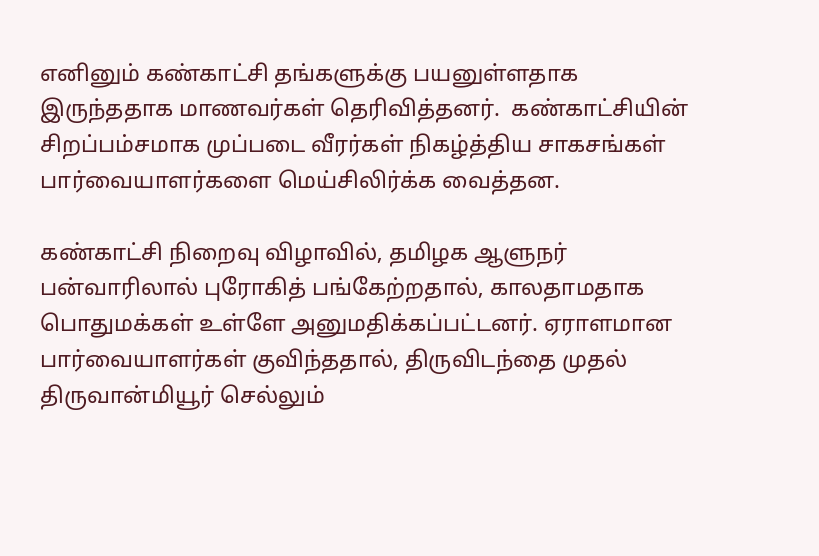எனினும் கண்காட்சி தங்களுக்கு பயனுள்ளதாக இருந்ததாக மாணவர்கள் தெரிவித்தனர்.  கண்காட்சியின் சிறப்பம்சமாக முப்படை வீரர்கள் நிகழ்த்திய சாகசங்கள் பார்வையாளர்களை மெய்சிலிர்க்க வைத்தன.

கண்காட்சி நிறைவு விழாவில், தமிழக ஆளுநர் பன்வாரிலால் புரோகித் பங்கேற்றதால், காலதாமதாக பொதுமக்கள் உள்ளே அனுமதிக்கப்பட்டனர். ஏராளமான பார்வையாளர்கள் குவிந்ததால், திருவிடந்தை முதல் திருவான்மியூர் செல்லும்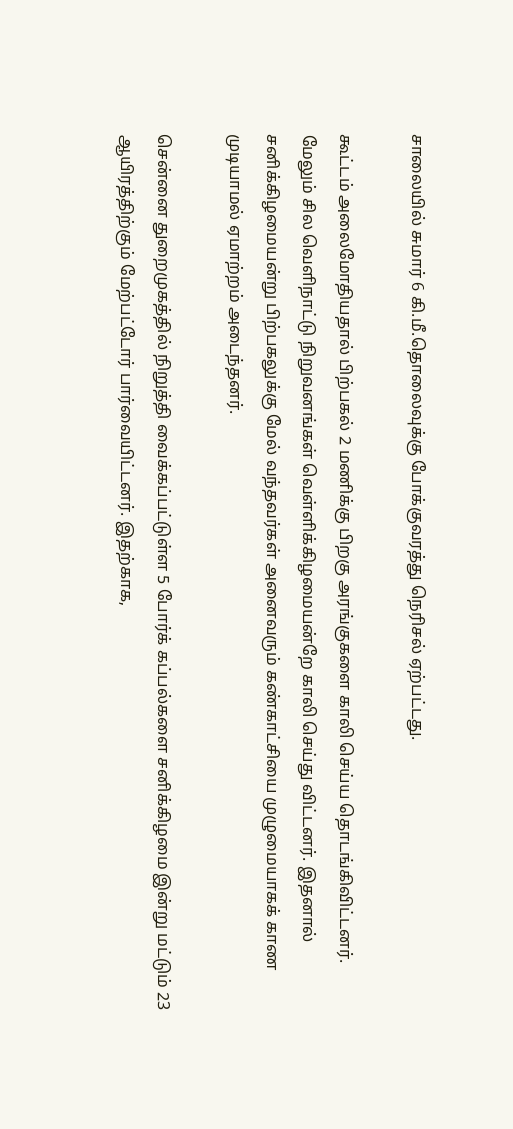சாலையில் சுமார் 6 கி.மீ.தொலைவுக்கு போக்குவரத்து நெரிசல் ஏற்பட்டது.

கூட்டம் அலைமோதியதால் பிற்பகல் 2 மணிக்கு பிறகு அரங்குகளை காலி செய்ய தொடங்கிவிட்டனர். மேலும் சில வெளிநாட்டு நிறுவனங்கள் வெள்ளிக்கிழமையன்றே காலி செய்து விட்டனர். இதனால் சனிக்கிழமையன்று பிற்பகலுக்கு மேல் வந்தவர்கள் அனைவரும் கண்காட்சியை முழுமையாகக் காண முடியாமல் ஏமாற்றம் அடைந்தனர்.

சென்னை துறைமுகத்தில் நிறுத்தி வைக்கப்பட்டுள்ள 5 போர்க் கப்பல்களை சனிக்கிழமை இன்று மட்டும் 23 ஆயிரத்திற்கும் மேற்பட்டோர் பார்வையிட்டனர். இதற்காக,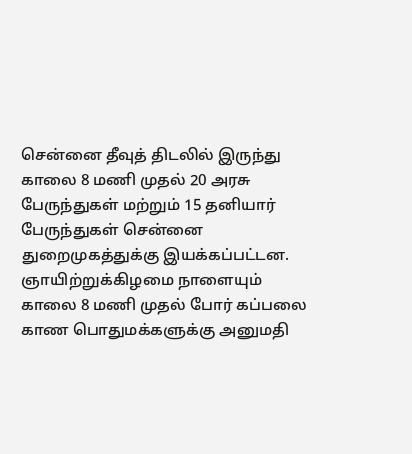சென்னை தீவுத் திடலில் இருந்து காலை 8 மணி முதல் 20 அரசு பேருந்துகள் மற்றும் 15 தனியார் பேருந்துகள் சென்னை துறைமுகத்துக்கு இயக்கப்பட்டன. ஞாயிற்றுக்கிழமை நாளையும் காலை 8 மணி முதல் போர் கப்பலை காண பொதுமக்களுக்கு அனுமதி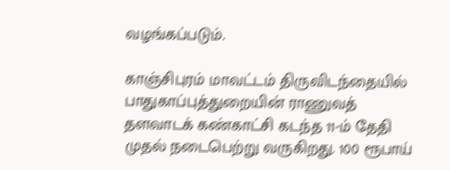வழங்கப்படும்.

காஞ்சிபுரம் மாவட்டம் திருவிடந்தையில் பாதுகாப்புத்துறையின் ராணுவத் தளவாடக் கண்காட்சி கடந்த 11-ம் தேதி முதல் நடைபெற்று வருகிறது. 100 ரூபாய்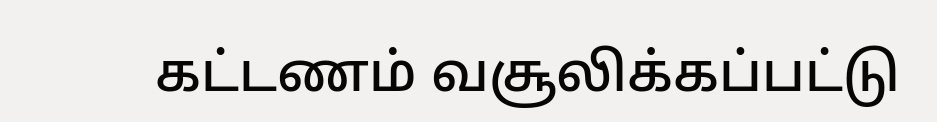கட்டணம் வசூலிக்கப்பட்டு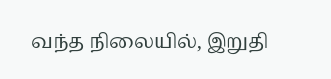வந்த நிலையில், இறுதி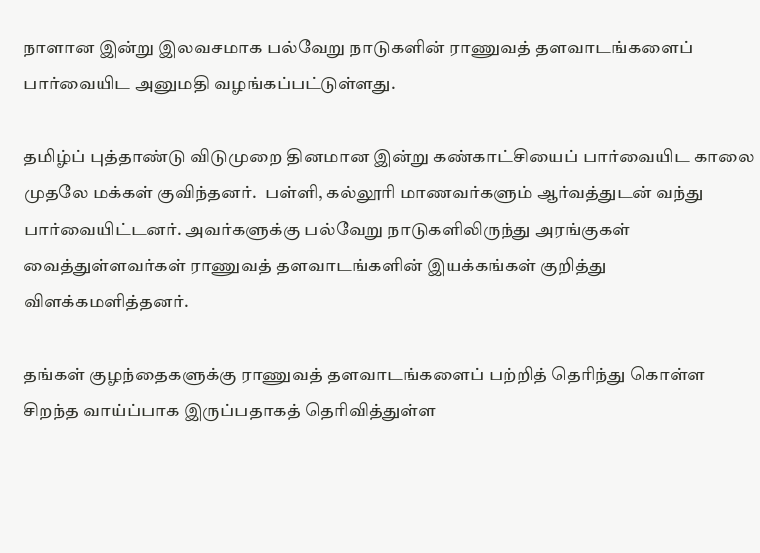நாளான இன்று இலவசமாக பல்வேறு நாடுகளின் ராணுவத் தளவாடங்களைப் பார்வையிட அனுமதி வழங்கப்பட்டுள்ளது.

தமிழ்ப் புத்தாண்டு விடுமுறை தினமான இன்று கண்காட்சியைப் பார்வையிட காலை முதலே மக்கள் குவிந்தனர்.  பள்ளி, கல்லூரி மாணவர்களும் ஆர்வத்துடன் வந்து பார்வையிட்டனர். அவர்களுக்கு பல்வேறு நாடுகளிலிருந்து அரங்குகள் வைத்துள்ளவர்கள் ராணுவத் தளவாடங்களின் இயக்கங்கள் குறித்து விளக்கமளித்தனர்.

தங்கள் குழந்தைகளுக்கு ராணுவத் தளவாடங்களைப் பற்றித் தெரிந்து கொள்ள சிறந்த வாய்ப்பாக இருப்பதாகத் தெரிவித்துள்ள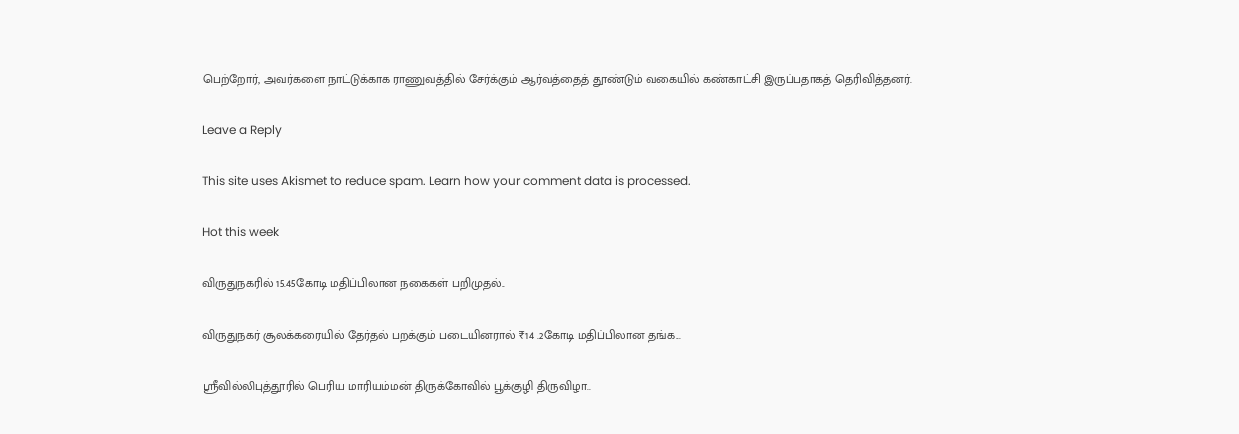பெற்றோர், அவர்களை நாட்டுக்காக ராணுவத்தில் சேர்க்கும் ஆர்வத்தைத் தூண்டும் வகையில் கண்காட்சி இருப்பதாகத் தெரிவித்தனர்.

Leave a Reply

This site uses Akismet to reduce spam. Learn how your comment data is processed.

Hot this week

விருதுநகரில் 15.45கோடி மதிப்பிலான நகைகள் பறிமுதல்..

விருதுநகர் சூலக்கரையில் தேர்தல் பறக்கும் படையினரால் ₹14 .2கோடி மதிப்பிலான தங்க...

ஸ்ரீவில்லிபுத்தூரில் பெரிய மாரியம்மன் திருக்கோவில் பூக்குழி திருவிழா..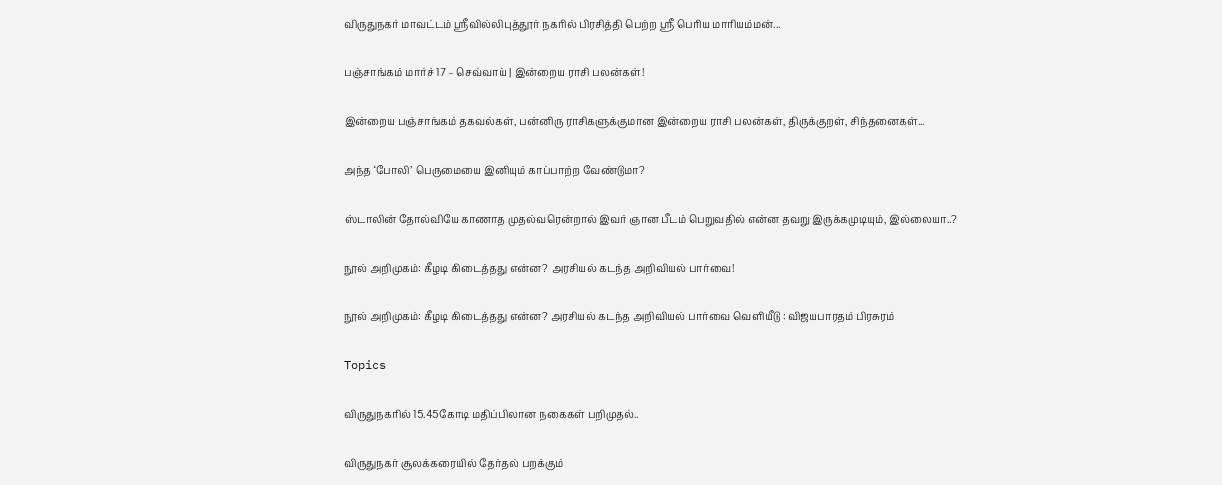விருதுநகர் மாவட்டம் ஸ்ரீவில்லிபுத்தூர் நகரில் பிரசித்தி பெற்ற ஸ்ரீ பெரிய மாரியம்மன்...

பஞ்சாங்கம் மார்ச் 17 – செவ்வாய் | இன்றைய ராசி பலன்கள்!

இன்றைய பஞ்சாங்கம் தகவல்கள், பன்னிரு ராசிகளுக்குமான இன்றைய ராசி பலன்கள், திருக்குறள், சிந்தனைகள்...

அந்த ‘போலி’ பெருமையை இனியும் காப்பாற்ற வேண்டுமா?

ஸ்டாலின் தோல்வியே காணாத முதல்வரென்றால் இவர் ஞான பீடம் பெறுவதில் என்ன தவறு இருக்கமுடியும், இல்லையா..?

நூல் அறிமுகம்: கீழடி கிடைத்தது என்ன? அரசியல் கடந்த அறிவியல் பார்வை!

நூல் அறிமுகம்: கீழடி கிடைத்தது என்ன? அரசியல் கடந்த அறிவியல் பார்வை வெளியீடு : விஜயபாரதம் பிரசுரம்

Topics

விருதுநகரில் 15.45கோடி மதிப்பிலான நகைகள் பறிமுதல்..

விருதுநகர் சூலக்கரையில் தேர்தல் பறக்கும்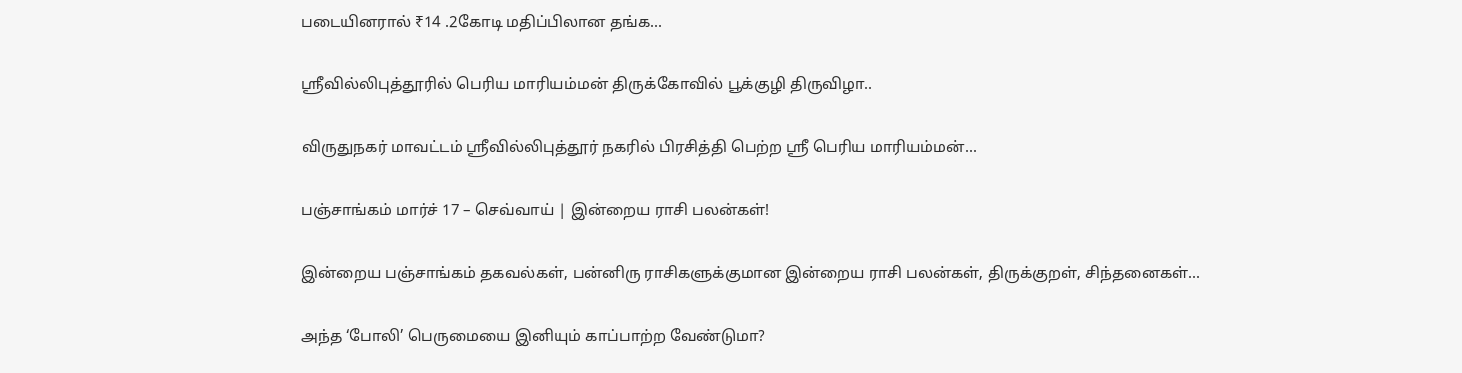படையினரால் ₹14 .2கோடி மதிப்பிலான தங்க...

ஸ்ரீவில்லிபுத்தூரில் பெரிய மாரியம்மன் திருக்கோவில் பூக்குழி திருவிழா..

விருதுநகர் மாவட்டம் ஸ்ரீவில்லிபுத்தூர் நகரில் பிரசித்தி பெற்ற ஸ்ரீ பெரிய மாரியம்மன்...

பஞ்சாங்கம் மார்ச் 17 – செவ்வாய் | இன்றைய ராசி பலன்கள்!

இன்றைய பஞ்சாங்கம் தகவல்கள், பன்னிரு ராசிகளுக்குமான இன்றைய ராசி பலன்கள், திருக்குறள், சிந்தனைகள்...

அந்த ‘போலி’ பெருமையை இனியும் காப்பாற்ற வேண்டுமா?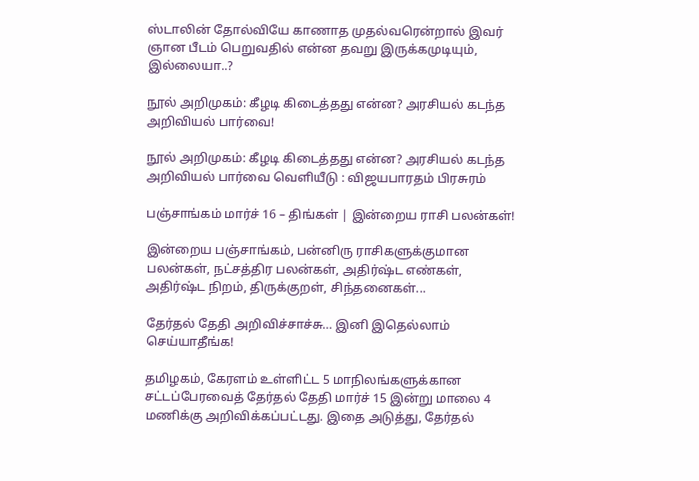ஸ்டாலின் தோல்வியே காணாத முதல்வரென்றால் இவர் ஞான பீடம் பெறுவதில் என்ன தவறு இருக்கமுடியும், இல்லையா..?

நூல் அறிமுகம்: கீழடி கிடைத்தது என்ன? அரசியல் கடந்த அறிவியல் பார்வை!

நூல் அறிமுகம்: கீழடி கிடைத்தது என்ன? அரசியல் கடந்த அறிவியல் பார்வை வெளியீடு : விஜயபாரதம் பிரசுரம்

பஞ்சாங்கம் மார்ச் 16 – திங்கள் | இன்றைய ராசி பலன்கள்!

இன்றைய பஞ்சாங்கம், பன்னிரு ராசிகளுக்குமான பலன்கள், நட்சத்திர பலன்கள், அதிர்ஷ்ட எண்கள், அதிர்ஷ்ட நிறம், திருக்குறள், சிந்தனைகள்...

தேர்தல் தேதி அறிவிச்சாச்சு… இனி இதெல்லாம் செய்யாதீங்க!

தமிழகம், கேரளம் உள்ளிட்ட 5 மாநிலங்களுக்கான சட்டப்பேரவைத் தேர்தல் தேதி மார்ச் 15 இன்று மாலை 4 மணிக்கு அறிவிக்கப்பட்டது. இதை அடுத்து, தேர்தல்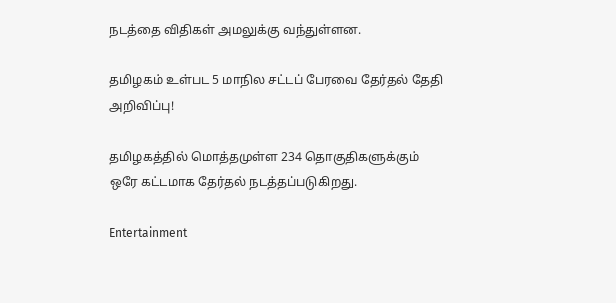நடத்தை விதிகள் அமலுக்கு வந்துள்ளன.

தமிழகம் உள்பட 5 மாநில சட்டப் பேரவை தேர்தல் தேதி அறிவிப்பு!

தமிழகத்தில் மொத்தமுள்ள 234 தொகுதிகளுக்கும் ஒரே கட்டமாக தேர்தல் நடத்தப்படுகிறது.

Entertainment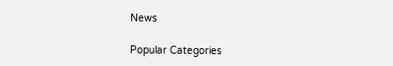News

Popular Categories